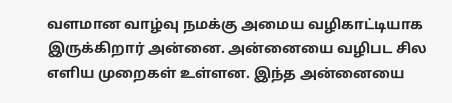வளமான வாழ்வு நமக்கு அமைய வழிகாட்டியாக இருக்கிறார் அன்னை. அன்னையை வழிபட சில எளிய முறைகள் உள்ளன. இந்த அன்னையை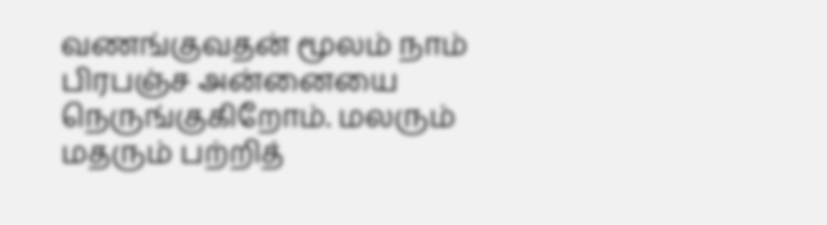வணங்குவதன் மூலம் நாம் பிரபஞ்ச அன்னையை நெருங்குகிறோம். மலரும் மதரும் பற்றித்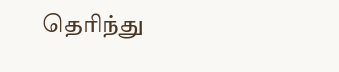தெரிந்து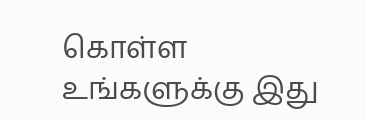கொள்ள உங்களுக்கு இது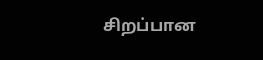சிறப்பான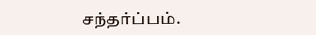சந்தர்ப்பம்.